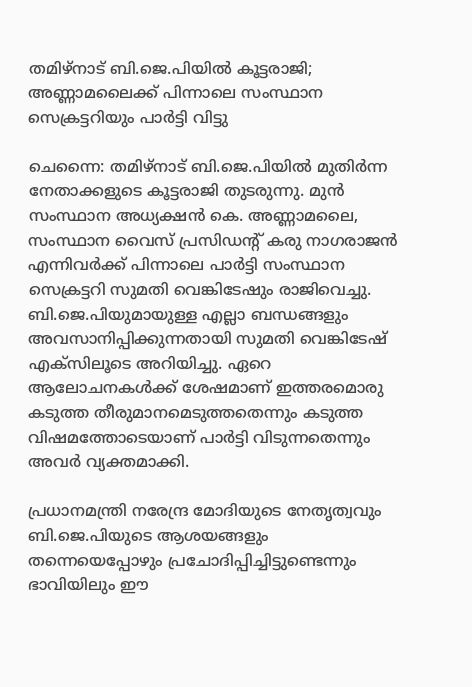തമിഴ്‌നാട് ബി.ജെ.പിയിൽ കൂട്ടരാജി; അണ്ണാമലൈക്ക് പിന്നാലെ സംസ്ഥാന സെക്രട്ടറിയും പാർട്ടി വിട്ടു

ചെന്നൈ: തമിഴ്‌നാട് ബി.ജെ.പിയിൽ മുതിർന്ന നേതാക്കളുടെ കൂട്ടരാജി തുടരുന്നു. മുൻ സംസ്ഥാന അധ്യക്ഷൻ കെ. അണ്ണാമലൈ, സംസ്ഥാന വൈസ് പ്രസിഡന്റ് കരു നാഗരാജൻ എന്നിവർക്ക് പിന്നാലെ പാർട്ടി സംസ്ഥാന സെക്രട്ടറി സുമതി വെങ്കിടേഷും രാജിവെച്ചു. ബി.ജെ.പിയുമായുള്ള എല്ലാ ബന്ധങ്ങളും അവസാനിപ്പിക്കുന്നതായി സുമതി വെങ്കിടേഷ് എക്സിലൂടെ അറിയിച്ചു. ഏറെ ആലോചനകൾക്ക് ശേഷമാണ് ഇത്തരമൊരു കടുത്ത തീരുമാനമെടുത്തതെന്നും കടുത്ത വിഷമത്തോടെയാണ് പാർട്ടി വിടുന്നതെന്നും അവർ വ്യക്തമാക്കി.

പ്രധാനമന്ത്രി നരേന്ദ്ര മോദിയുടെ നേതൃത്വവും ബി.ജെ.പിയുടെ ആശയങ്ങളും തന്നെയെപ്പോഴും പ്രചോദിപ്പിച്ചിട്ടുണ്ടെന്നും ഭാവിയിലും ഈ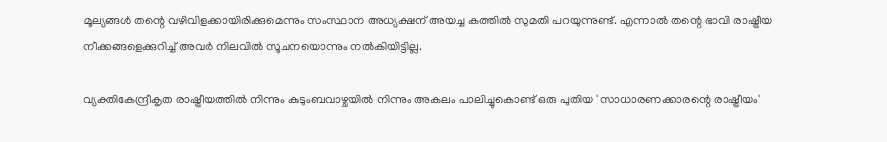മൂല്യങ്ങൾ തന്റെ വഴിവിളക്കായിരിക്കുമെന്നും സംസ്ഥാന അധ്യക്ഷന് അയച്ച കത്തിൽ സുമതി പറയുന്നുണ്ട്. എന്നാൽ തന്റെ ഭാവി രാഷ്ട്രീയ നീക്കങ്ങളെക്കുറിച്ച് അവർ നിലവിൽ സൂചനയൊന്നും നൽകിയിട്ടില്ല.

വ്യക്തികേന്ദ്രീകൃത രാഷ്ട്രീയത്തിൽ നിന്നും കുടുംബവാഴ്ചയിൽ നിന്നും അകലം പാലിച്ചുകൊണ്ട് ഒരു പുതിയ 'സാധാരണക്കാരന്റെ രാഷ്ട്രീയം'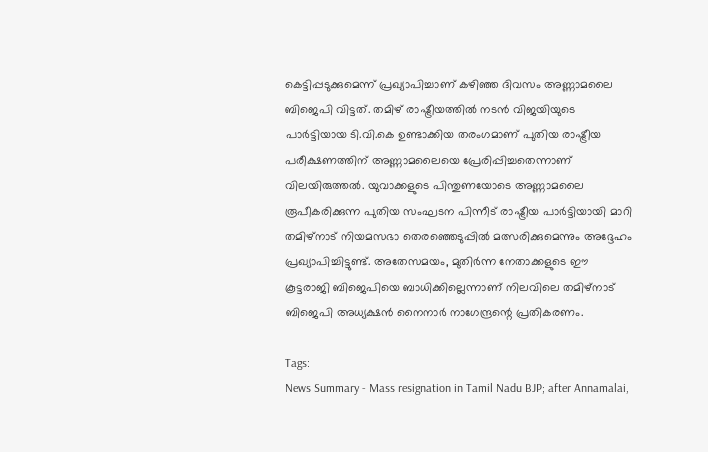കെട്ടിപ്പടുക്കുമെന്ന് പ്രഖ്യാപിച്ചാണ് കഴിഞ്ഞ ദിവസം അണ്ണാമലൈ ബിജെപി വിട്ടത്. തമിഴ് രാഷ്ട്രീയത്തിൽ നടൻ വിജയിയുടെ പാർട്ടിയായ ടി.വി.കെ ഉണ്ടാക്കിയ തരംഗമാണ് പുതിയ രാഷ്ട്രീയ പരീക്ഷണത്തിന് അണ്ണാമലൈയെ പ്രേരിപ്പിച്ചതെന്നാണ് വിലയിരുത്തൽ. യുവാക്കളുടെ പിന്തുണയോടെ അണ്ണാമലൈ രൂപീകരിക്കുന്ന പുതിയ സംഘടന പിന്നീട് രാഷ്ട്രീയ പാർട്ടിയായി മാറി തമിഴ്‌നാട് നിയമസഭാ തെരഞ്ഞെടുപ്പിൽ മത്സരിക്കുമെന്നും അദ്ദേഹം പ്രഖ്യാപിച്ചിട്ടുണ്ട്. അതേസമയം, മുതിർന്ന നേതാക്കളുടെ ഈ കൂട്ടരാജി ബിജെപിയെ ബാധിക്കില്ലെന്നാണ് നിലവിലെ തമിഴ്‌നാട് ബിജെപി അധ്യക്ഷൻ നൈനാർ നാഗേന്ദ്രന്റെ പ്രതികരണം.

Tags:
News Summary - Mass resignation in Tamil Nadu BJP; after Annamalai,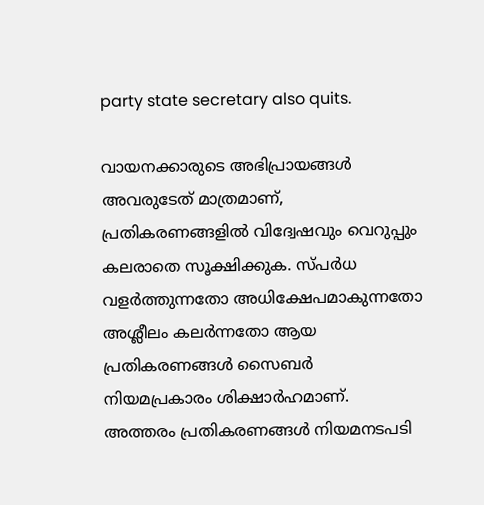party state secretary also quits.

വായനക്കാരുടെ അഭിപ്രായങ്ങള്‍ അവരുടേത് മാത്രമാണ്, പ്രതികരണങ്ങളിൽ വിദ്വേഷവും വെറുപ്പും കലരാതെ സൂക്ഷിക്കുക. സ്പർധ വളർത്തുന്നതോ അധിക്ഷേപമാകുന്നതോ അശ്ലീലം കലർന്നതോ ആയ പ്രതികരണങ്ങൾ സൈബർ നിയമപ്രകാരം ശിക്ഷാർഹമാണ്. അത്തരം പ്രതികരണങ്ങൾ നിയമനടപടി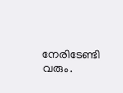നേരിടേണ്ടി വരും.